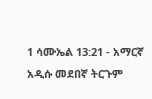1 ሳሙኤል 13:21 - አማርኛ አዲሱ መደበኛ ትርጉም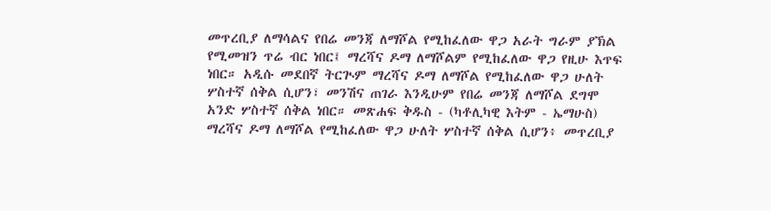መጥረቢያ ለማሳልና የበሬ መንጃ ለማሾል የሚከፈለው ዋጋ አራት ግራም ያኽል የሚመዝን ጥሬ ብር ነበር፤ ማረሻና ዶማ ለማሾልም የሚከፈለው ዋጋ የዚሁ እጥፍ ነበር። አዲሱ መደበኛ ትርጒም ማረሻና ዶማ ለማሾል የሚከፈለው ዋጋ ሁለት ሦስተኛ ሰቅል ሲሆን፣ መንሽና ጠገራ እንዲሁም የበሬ መንጃ ለማሾል ደግሞ አንድ ሦስተኛ ሰቅል ነበር። መጽሐፍ ቅዱስ - (ካቶሊካዊ እትም - ኤማሁስ) ማረሻና ዶማ ለማሾል የሚከፈለው ዋጋ ሁለት ሦስተኛ ሰቅል ሲሆን፥ መጥረቢያ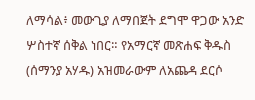ለማሳል፥ መውጊያ ለማበጀት ደግሞ ዋጋው አንድ ሦስተኛ ሰቅል ነበር። የአማርኛ መጽሐፍ ቅዱስ (ሰማንያ አሃዱ) አዝመራውም ለአጨዳ ደርሶ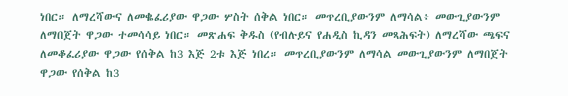ነበር። ለማረሻውና ለመቈፈሪያው ዋጋው ሦስት ሰቅል ነበር። መጥረቢያውንም ለማሳል፥ መውጊያውንም ለማበጀት ዋጋው ተመሳሳይ ነበር። መጽሐፍ ቅዱስ (የብሉይና የሐዲስ ኪዳን መጻሕፍት) ለማረሻው ጫፍና ለመቆፈሪያው ዋጋው የሰቅል ከ3 እጅ 2ቱ እጅ ነበረ። መጥረቢያውንም ለማሳል መውጊያውንም ለማበጀት ዋጋው የሰቅል ከ3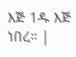እጅ 1ዱ እጅ ነበረ። |